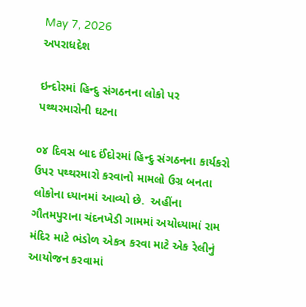May 7, 2026
અપરાધદેશ

ઇન્દોરમાં હિન્દુ સંગઠનના લોકો પર પથ્થરમારોની ઘટના

૦૪ દિવસ બાદ ઈંદોરમાં હિન્દુ સંગઠનના કાર્યકરો ઉપર પથ્થરમારો કરવાનો મામલો ઉગ્ર બનતા લોકોના ધ્યાનમાં આવ્યો છે.  અહીંના ગૌતમપુરાના ચંદનખેડી ગામમાં અયોધ્યામાં રામ મંદિર માટે ભંડોળ એકત્ર કરવા માટે એક રેલીનું આયોજન કરવામાં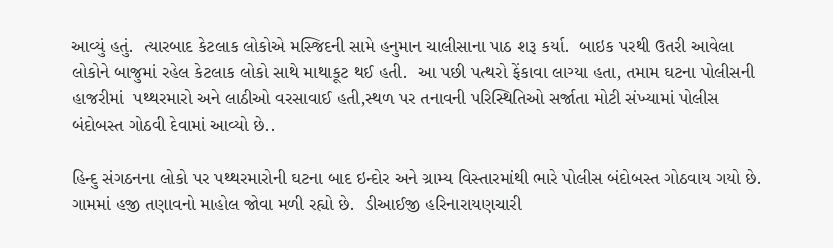આવ્યું હતું.  ત્યારબાદ કેટલાક લોકોએ મસ્જિદની સામે હનુમાન ચાલીસાના પાઠ શરૂ કર્યા.  બાઇક પરથી ઉતરી આવેલા લોકોને બાજુમાં રહેલ કેટલાક લોકો સાથે માથાકૂટ થઈ હતી.  આ પછી પત્થરો ફેંકાવા લાગ્યા હતા, તમામ ઘટના પોલીસની હાજરીમાં  પથ્થરમારો અને લાઠીઓ વરસાવાઈ હતી,સ્થળ પર તનાવની પરિસ્થિતિઓ સર્જાતા મોટી સંખ્યામાં પોલીસ બંદોબસ્ત ગોઠવી દેવામાં આવ્યો છે..

હિન્દુ સંગઠનના લોકો પર પથ્થરમારોની ઘટના બાદ ઇન્દોર અને ગ્રામ્ય વિસ્તારમાંથી ભારે પોલીસ બંદોબસ્ત ગોઠવાય ગયો છે.   ગામમાં હજી તણાવનો માહોલ જોવા મળી રહ્યો છે.  ડીઆઈજી હરિનારાયણચારી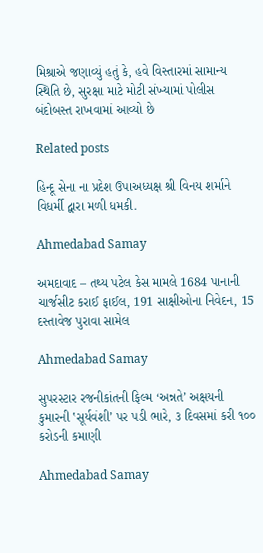મિશ્રાએ જણાવ્યું હતું કે, હવે વિસ્તારમાં સામાન્ય સ્થિતિ છે, સુરક્ષા માટે મોટી સંખ્યામાં પોલીસ બંદોબસ્ત રાખવામાં આવ્યો છે

Related posts

હિન્દૂ સેના ના પ્રદેશ ઉપાઅધ્યક્ષ શ્રી વિનય શર્માને વિધર્મી દ્વારા મળી ધમકી.

Ahmedabad Samay

અમદાવાદ – તથ્ય પટેલ કેસ મામલે 1684 પાનાની ચાર્જસીટ કરાઈ ફાઈલ, 191 સાક્ષીઓના નિવેદન, 15 દસ્તાવેજ પુરાવા સામેલ

Ahmedabad Samay

સુપરસ્ટાર રજનીકાંતની ફિલ્મ ‘અન્નતે’ અક્ષયની કુમારની ‛સૂર્યવંશી’ પર પડી ભારે, ૩ દિવસમાં કરી ૧૦૦ કરોડની કમાણી

Ahmedabad Samay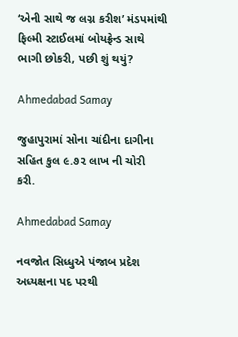‘એની સાથે જ લગ્ન કરીશ’ મંડપમાંથી ફિલ્મી સ્ટાઈલમાં બોયફ્રેન્ડ સાથે ભાગી છોકરી, પછી શું થયું?

Ahmedabad Samay

જુહાપુરામાં સોના ચાંદીના દાગીના સહિત કુલ ૯.૭૨ લાખ ની ચોરી કરી.

Ahmedabad Samay

નવજોત સિધ્ધુએ પંજાબ પ્રદેશ અધ્યક્ષના પદ પરથી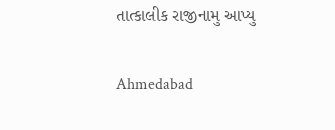તાત્કાલીક રાજીનામુ આપ્યુ

Ahmedabad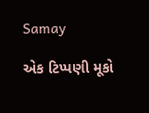Samay

એક ટિપ્પણી મૂકો